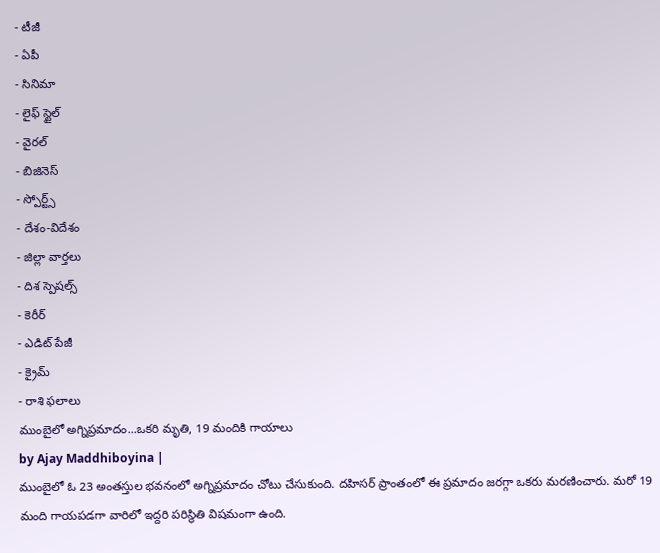- టీజీ
- ఏపీ
- సినిమా
- లైఫ్ స్టైల్
- వైరల్
- బిజినెస్
- స్పోర్ట్స్
- దేశం-విదేశం
- జిల్లా వార్తలు
- దిశ స్పెషల్స్
- కెరీర్
- ఎడిట్ పేజీ
- క్రైమ్
- రాశి ఫలాలు
ముంబైలో అగ్నిప్రమాదం...ఒకరి మృతి, 19 మందికి గాయాలు
by Ajay Maddhiboyina |
ముంబైలో ఓ 23 అంతస్తుల భవనంలో అగ్నిప్రమాదం చోటు చేసుకుంది. దహిసర్ ప్రాంతంలో ఈ ప్రమాదం జరగ్గా ఒకరు మరణించారు. మరో 19 మంది గాయపడగా వారిలో ఇద్దరి పరిస్థితి విషమంగా ఉంది.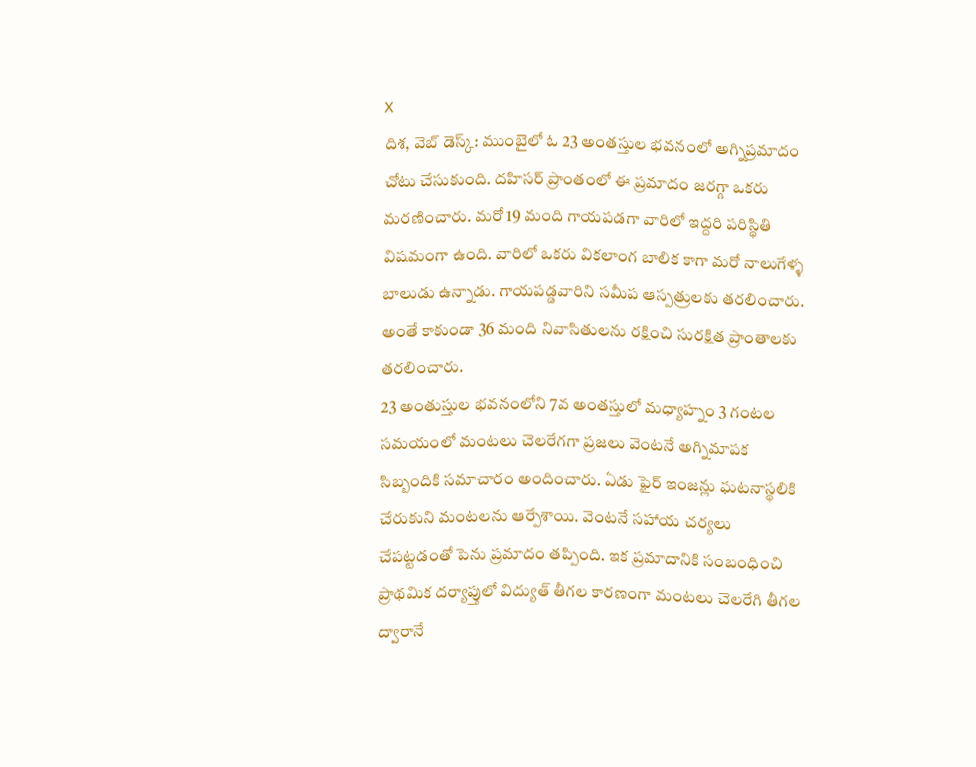X
దిశ, వెబ్ డెస్క్: ముంబైలో ఓ 23 అంతస్తుల భవనంలో అగ్నిప్రమాదం చోటు చేసుకుంది. దహిసర్ ప్రాంతంలో ఈ ప్రమాదం జరగ్గా ఒకరు మరణించారు. మరో 19 మంది గాయపడగా వారిలో ఇద్దరి పరిస్థితి విషమంగా ఉంది. వారిలో ఒకరు వికలాంగ బాలిక కాగా మరో నాలుగేళ్ళ బాలుడు ఉన్నాడు. గాయపడ్డవారిని సమీప ఆస్పత్రులకు తరలించారు. అంతే కాకుండా 36 మంది నివాసితులను రక్షించి సురక్షిత ప్రాంతాలకు తరలించారు.
23 అంతుస్తుల భవనంలోని 7వ అంతస్తులో మధ్యాహ్నం 3 గంటల సమయంలో మంటలు చెలరేగగా ప్రజలు వెంటనే అగ్నిమాపక సిబ్బందికి సమాచారం అందించారు. ఏడు ఫైర్ ఇంజన్లు ఘటనాస్థలికి చేరుకుని మంటలను ఆర్పేశాయి. వెంటనే సహాయ చర్యలు చేపట్టడంతో పెను ప్రమాదం తప్పింది. ఇక ప్రమాదానికి సంబంధించి ప్రాథమిక దర్యాప్తులో విద్యుత్ తీగల కారణంగా మంటలు చెలరేగి తీగల ద్వారానే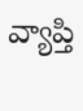వ్యాప్తి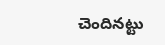చెందినట్టు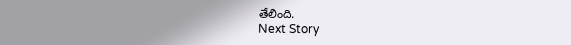తేలింది.
Next Story